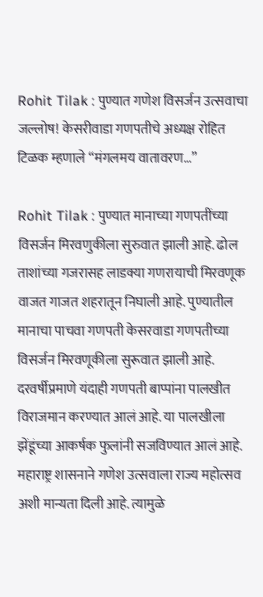Rohit Tilak : पुण्यात गणेश विसर्जन उत्सवाचा जल्लोष! केसरीवाडा गणपतीचे अध्यक्ष रोहित टिळक म्हणाले “मंगलमय वातावरण…”

Rohit Tilak : पुण्यात मानाच्या गणपतींच्या विसर्जन मिरवणुकीला सुरुवात झाली आहे. ढोल ताशांच्या गजरासह लाडक्या गणरायाची मिरवणूक वाजत गाजत शहरातून निघाली आहे. पुण्यातील मानाचा पाचवा गणपती केसरवाडा गणपतीच्या विसर्जन मिरवणूकीला सुरूवात झाली आहे. दरवर्षीप्रमाणे यंदाही गणपती बाप्पांना पालखीत विराजमान करण्यात आलं आहे. या पालखीला झेंडूंच्या आकर्षक फुलांनी सजविण्यात आलं आहे.
महाराष्ट्र शासनाने गणेश उत्सवाला राज्य महोत्सव अशी मान्यता दिली आहे. त्यामुळे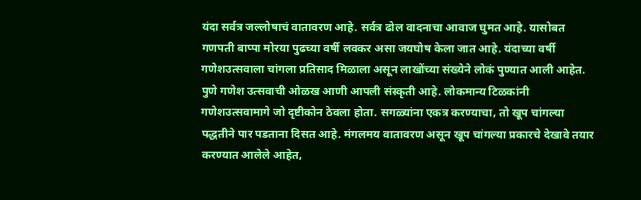यंदा सर्वत्र जल्लोषाचं वातावरण आहे. सर्वत्र ढोल वादनाचा आवाज घुमत आहे. यासोबत गणपती बाप्पा मोरया पुढच्या वर्षी लवकर असा जयघोष केला जात आहे. यंदाच्या वर्षी गणेशउत्सवाला चांगला प्रतिसाद मिळाला असून लाखोंच्या संख्येने लोकं पुण्यात आली आहेत.
पुणे गणेश उत्सवाची ओळख आणी आपली संस्कृती आहे. लोकमान्य टिळकांनी गणेशउत्सवामागे जो दृष्टीकोन ठेवला होता. सगळ्यांना एकत्र करण्याचा, तो खूप चांगल्या पद्धतीने पार पडताना दिसत आहे. मंगलमय वातावरण असून खूप चांगल्या प्रकारचे देखावे तयार करण्यात आलेले आहेत,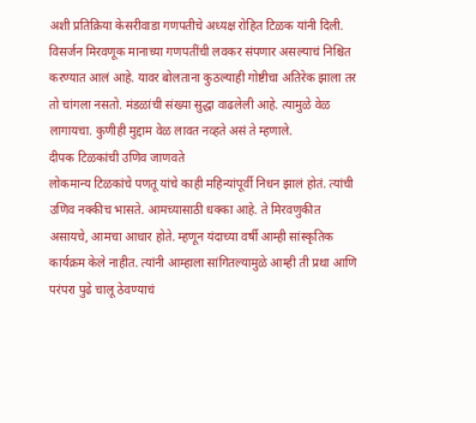अशी प्रतिक्रिया केसरीवाडा गणपतीचे अध्यक्ष रोहित टिळक यांनी दिली.
विसर्जन मिरवणूक मानाच्या गणपतींची लवकर संपणार असल्याचं निश्चित करण्यात आलं आहे. यावर बोलताना कुठल्याही गोष्टीचा अतिरेक झाला तर तो चांगला नसतो. मंडळांची संख्या सुद्धा वाढलेली आहे. त्यामुळे वेळ लागायचा. कुणीही मुद्दाम वेळ लावत नव्हते असं ते म्हणाले.
दीपक टिळकांची उणिव जाणवते
लोकमान्य टिळकांचे पणतू यांचे काही महिन्यांपूर्वी निधन झालं होतं. त्यांची उणिव नक्कीच भासते. आमच्यासाठी धक्का आहे. ते मिरवणुकीत असायचे, आमचा आधार होते. म्हणून यंदाच्या वर्षी आम्ही सांस्कृतिक कार्यक्रम केले नाहीत. त्यांनी आम्हाला सांगितल्यामुळे आम्ही ती प्रथा आणि परंपरा पुढे चालू ठेवण्याचं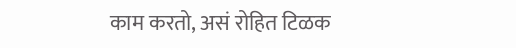काम करतो, असं रोहित टिळक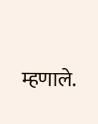म्हणाले.